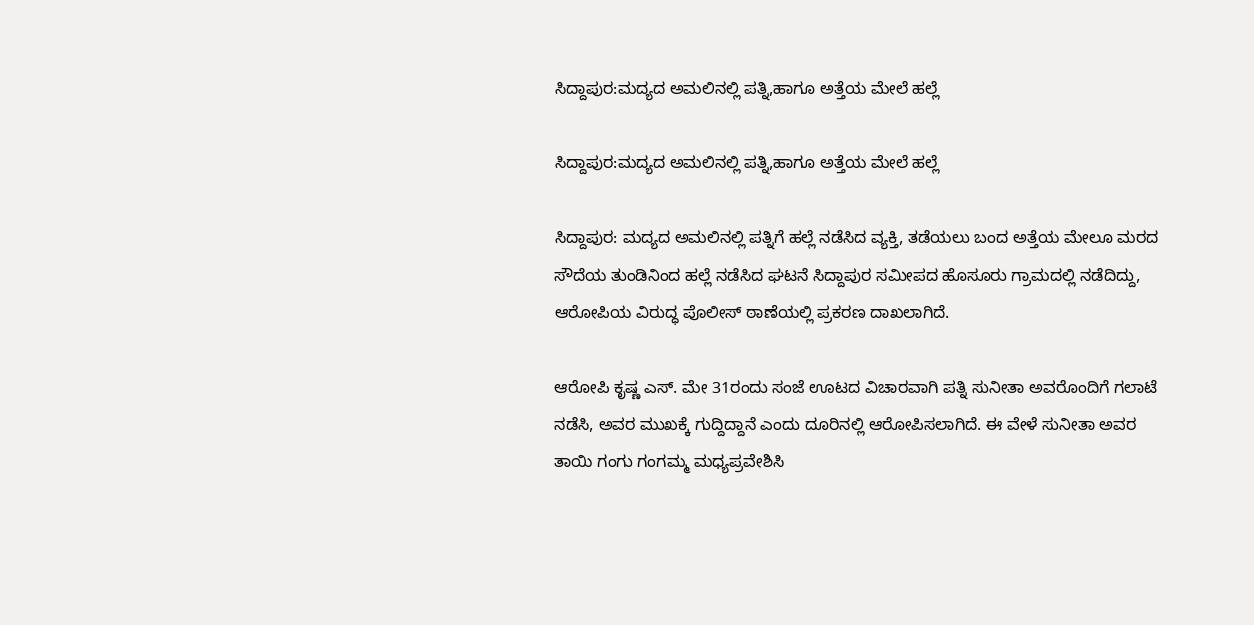ಸಿದ್ದಾಪುರ:ಮದ್ಯದ ಅಮಲಿನಲ್ಲಿ ಪತ್ನಿ,ಹಾಗೂ ಅತ್ತೆಯ ಮೇಲೆ‌ ಹಲ್ಲೆ

ಸಿದ್ದಾಪುರ:ಮದ್ಯದ ಅಮಲಿನಲ್ಲಿ ಪತ್ನಿ,ಹಾಗೂ ಅತ್ತೆಯ ಮೇಲೆ‌ ಹಲ್ಲೆ

ಸಿದ್ದಾಪುರ: ಮದ್ಯದ ಅಮಲಿನಲ್ಲಿ ಪತ್ನಿಗೆ ಹಲ್ಲೆ ನಡೆಸಿದ ವ್ಯಕ್ತಿ, ತಡೆಯಲು ಬಂದ ಅತ್ತೆಯ ಮೇಲೂ ಮರದ ಸೌದೆಯ ತುಂಡಿನಿಂದ ಹಲ್ಲೆ ನಡೆಸಿದ ಘಟನೆ ಸಿದ್ದಾಪುರ ಸಮೀಪದ ಹೊಸೂರು ಗ್ರಾಮದಲ್ಲಿ ನಡೆದಿದ್ದು, ಆರೋಪಿಯ ವಿರುದ್ಧ ಪೊಲೀಸ್ ಠಾಣೆಯಲ್ಲಿ ಪ್ರಕರಣ ದಾಖಲಾಗಿದೆ.

ಆರೋಪಿ ಕೃಷ್ಣ ಎಸ್. ಮೇ 31ರಂದು ಸಂಜೆ ಊಟದ ವಿಚಾರವಾಗಿ ಪತ್ನಿ ಸುನೀತಾ ಅವರೊಂದಿಗೆ ಗಲಾಟೆ ನಡೆಸಿ, ಅವರ ಮುಖಕ್ಕೆ ಗುದ್ದಿದ್ದಾನೆ ಎಂದು ದೂರಿನಲ್ಲಿ ಆರೋಪಿಸಲಾಗಿದೆ. ಈ ವೇಳೆ ಸುನೀತಾ ಅವರ ತಾಯಿ ಗಂಗು ಗಂಗಮ್ಮ ಮಧ್ಯಪ್ರವೇಶಿಸಿ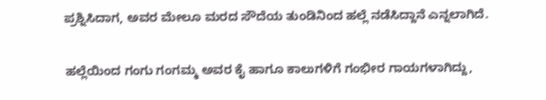ಪ್ರಶ್ನಿಸಿದಾಗ, ಅವರ ಮೇಲೂ ಮರದ ಸೌದೆಯ ತುಂಡಿನಿಂದ ಹಲ್ಲೆ ನಡೆಸಿದ್ದಾನೆ ಎನ್ನಲಾಗಿದೆ.

ಹಲ್ಲೆಯಿಂದ ಗಂಗು ಗಂಗಮ್ಮ ಅವರ ಕೈ ಹಾಗೂ ಕಾಲುಗಳಿಗೆ ಗಂಭೀರ ಗಾಯಗಳಾಗಿದ್ದು,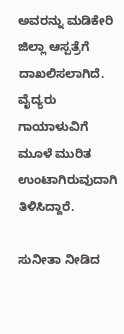ಅವರನ್ನು ಮಡಿಕೇರಿ ಜಿಲ್ಲಾ ಆಸ್ಪತ್ರೆಗೆ ದಾಖಲಿಸಲಾಗಿದೆ. ವೈದ್ಯರು ಗಾಯಾಳುವಿಗೆ ಮೂಳೆ ಮುರಿತ ಉಂಟಾಗಿರುವುದಾಗಿ ತಿಳಿಸಿದ್ದಾರೆ.

ಸುನೀತಾ ನೀಡಿದ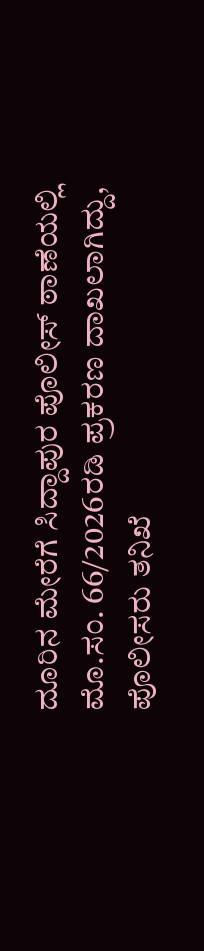ದೂರಿನ ಮೇರೆಗೆ ಸಿದ್ದಾಪುರ ಪೊಲೀಸ್‌ ಠಾಣೆಯಲ್ಲಿ ಮೊ.ಸಂ. 66/2026ರಡಿ ಪ್ರಕರಣ ದಾಖಲಾಗಿದ್ದು, ಪೊಲೀಸರು ತನಿಖೆ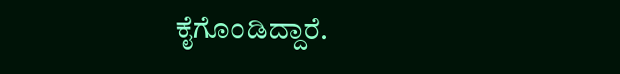ಕೈಗೊಂಡಿದ್ದಾರೆ.